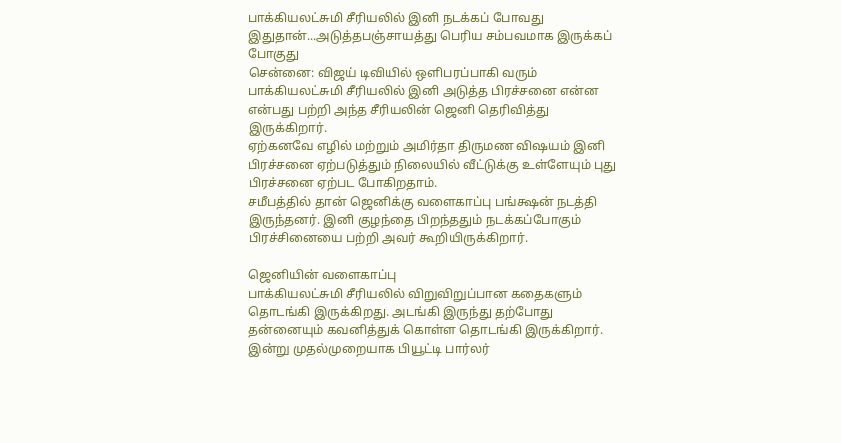பாக்கியலட்சுமி சீரியலில் இனி நடக்கப் போவது இதுதான்...அடுத்தபஞ்சாயத்து பெரிய சம்பவமாக இருக்கப் போகுது
சென்னை: விஜய் டிவியில் ஒளிபரப்பாகி வரும் பாக்கியலட்சுமி சீரியலில் இனி அடுத்த பிரச்சனை என்ன என்பது பற்றி அந்த சீரியலின் ஜெனி தெரிவித்து இருக்கிறார்.
ஏற்கனவே எழில் மற்றும் அமிர்தா திருமண விஷயம் இனி பிரச்சனை ஏற்படுத்தும் நிலையில் வீட்டுக்கு உள்ளேயும் புது பிரச்சனை ஏற்பட போகிறதாம்.
சமீபத்தில் தான் ஜெனிக்கு வளைகாப்பு பங்க்ஷன் நடத்தி இருந்தனர். இனி குழந்தை பிறந்ததும் நடக்கப்போகும் பிரச்சினையை பற்றி அவர் கூறியிருக்கிறார்.

ஜெனியின் வளைகாப்பு
பாக்கியலட்சுமி சீரியலில் விறுவிறுப்பான கதைகளும் தொடங்கி இருக்கிறது. அடங்கி இருந்து தற்போது தன்னையும் கவனித்துக் கொள்ள தொடங்கி இருக்கிறார். இன்று முதல்முறையாக பியூட்டி பார்லர்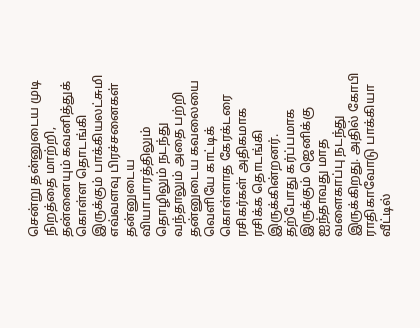சென்று தன்னுடைய முடி நிறத்தை மாற்றி, தன்னையும் கவனித்துக் கொள்ள தொடங்கி இருக்கும் பாக்கியலட்சுமி எவ்வளவு பிரச்சனைகள் தன்னுடைய வியாபாரத்திலும் தொழிலும் நடந்து வந்தாலும் அதை பற்றி தன்னுடைய கவலையை வெளியே காட்டிக் கொள்ளாத கேரக்டரை ரசிகர்கள் அதிகமாக ரசிக்க தொடங்கி இருக்கின்றனர். தற்போது கர்ப்பமாக இருக்கும் ஜெனிக்கு ஐந்தாவது மாத வளைகாப்பு நடந்து இருக்கிறது. அதில் கோபி ராதிகாவோடு பாக்கியா வீட்டில்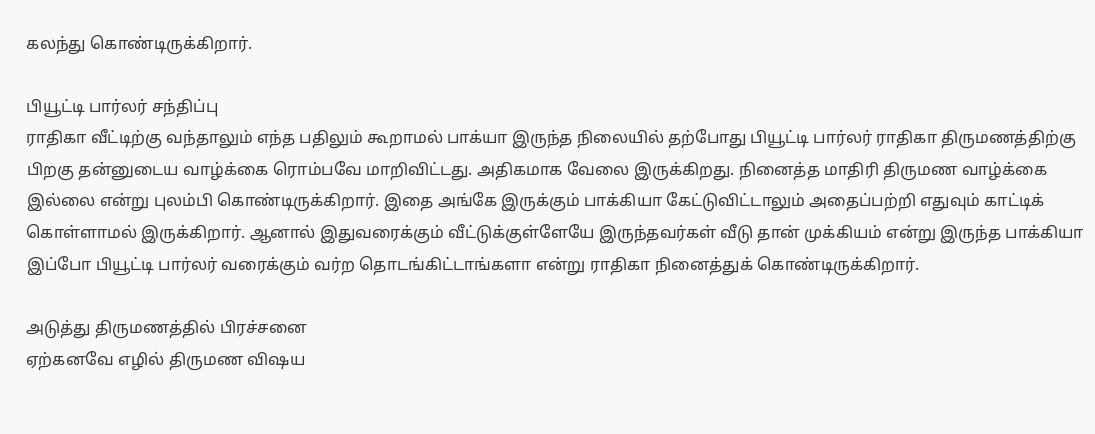கலந்து கொண்டிருக்கிறார்.

பியூட்டி பார்லர் சந்திப்பு
ராதிகா வீட்டிற்கு வந்தாலும் எந்த பதிலும் கூறாமல் பாக்யா இருந்த நிலையில் தற்போது பியூட்டி பார்லர் ராதிகா திருமணத்திற்கு பிறகு தன்னுடைய வாழ்க்கை ரொம்பவே மாறிவிட்டது. அதிகமாக வேலை இருக்கிறது. நினைத்த மாதிரி திருமண வாழ்க்கை இல்லை என்று புலம்பி கொண்டிருக்கிறார். இதை அங்கே இருக்கும் பாக்கியா கேட்டுவிட்டாலும் அதைப்பற்றி எதுவும் காட்டிக் கொள்ளாமல் இருக்கிறார். ஆனால் இதுவரைக்கும் வீட்டுக்குள்ளேயே இருந்தவர்கள் வீடு தான் முக்கியம் என்று இருந்த பாக்கியா இப்போ பியூட்டி பார்லர் வரைக்கும் வர்ற தொடங்கிட்டாங்களா என்று ராதிகா நினைத்துக் கொண்டிருக்கிறார்.

அடுத்து திருமணத்தில் பிரச்சனை
ஏற்கனவே எழில் திருமண விஷய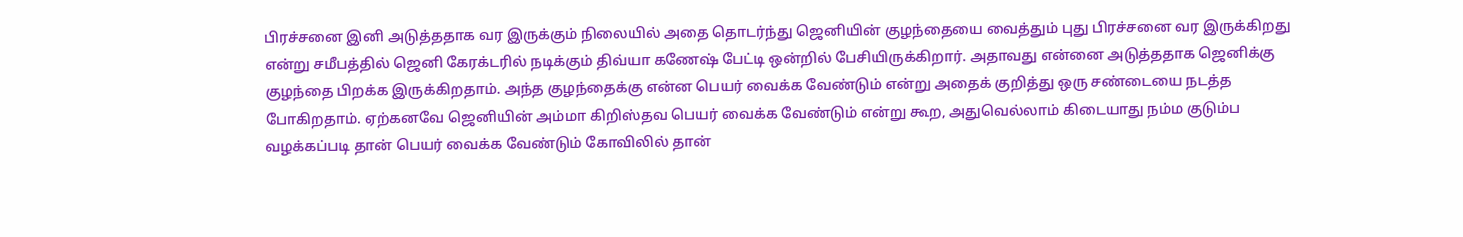பிரச்சனை இனி அடுத்ததாக வர இருக்கும் நிலையில் அதை தொடர்ந்து ஜெனியின் குழந்தையை வைத்தும் புது பிரச்சனை வர இருக்கிறது என்று சமீபத்தில் ஜெனி கேரக்டரில் நடிக்கும் திவ்யா கணேஷ் பேட்டி ஒன்றில் பேசியிருக்கிறார். அதாவது என்னை அடுத்ததாக ஜெனிக்கு குழந்தை பிறக்க இருக்கிறதாம். அந்த குழந்தைக்கு என்ன பெயர் வைக்க வேண்டும் என்று அதைக் குறித்து ஒரு சண்டையை நடத்த போகிறதாம். ஏற்கனவே ஜெனியின் அம்மா கிறிஸ்தவ பெயர் வைக்க வேண்டும் என்று கூற, அதுவெல்லாம் கிடையாது நம்ம குடும்ப வழக்கப்படி தான் பெயர் வைக்க வேண்டும் கோவிலில் தான்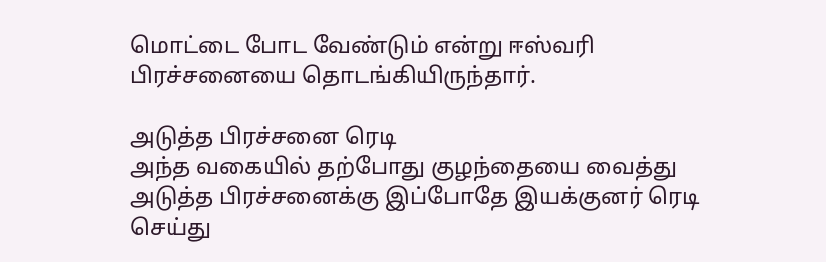மொட்டை போட வேண்டும் என்று ஈஸ்வரி பிரச்சனையை தொடங்கியிருந்தார்.

அடுத்த பிரச்சனை ரெடி
அந்த வகையில் தற்போது குழந்தையை வைத்து அடுத்த பிரச்சனைக்கு இப்போதே இயக்குனர் ரெடி செய்து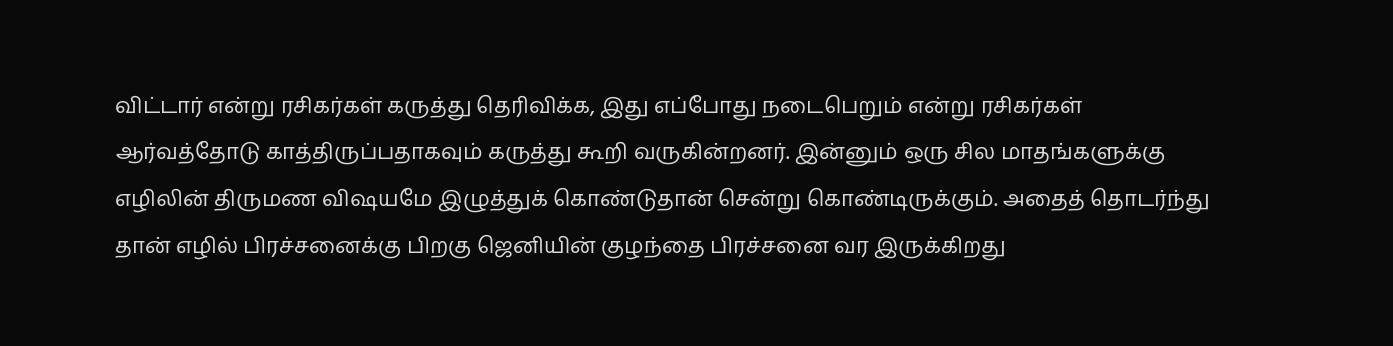விட்டார் என்று ரசிகர்கள் கருத்து தெரிவிக்க, இது எப்போது நடைபெறும் என்று ரசிகர்கள் ஆர்வத்தோடு காத்திருப்பதாகவும் கருத்து கூறி வருகின்றனர். இன்னும் ஒரு சில மாதங்களுக்கு எழிலின் திருமண விஷயமே இழுத்துக் கொண்டுதான் சென்று கொண்டிருக்கும். அதைத் தொடர்ந்து தான் எழில் பிரச்சனைக்கு பிறகு ஜெனியின் குழந்தை பிரச்சனை வர இருக்கிறது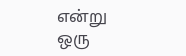என்று ஒரு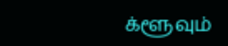க்ளூவும்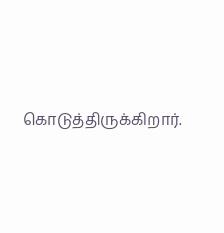கொடுத்திருக்கிறார்.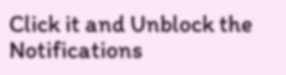Click it and Unblock the Notifications